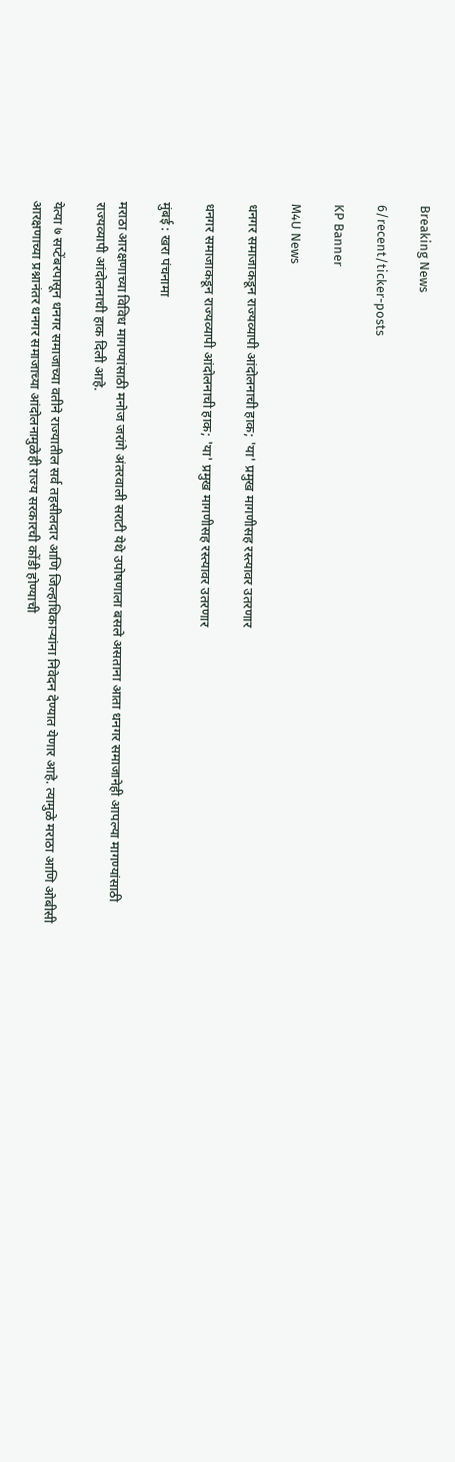Breaking News

6/recent/ticker-posts

KP Banner

M4U News

धनगर समाजाकडून राज्यव्यापी आंदोलनाची हाक; 'या' प्रमुख मागणीसह रस्त्यावर उतरणार

धनगर समाजाकडून राज्यव्यापी आंदोलनाची हाक; 'या' प्रमुख मागणीसह रस्त्यावर उतरणार

मुंबई : खरा पंचनामा

मराठा आरक्षणाच्या विविध मागण्यांसाठी मनोज जरांगे अंतरवाली सराटी येथे उपोषणाला बसले असताना आता धनगर समाजानेही आपल्या मागण्यांसाठी राज्यव्यापी आंदोलनाची हाक दिली आहे.

येत्या ७ सप्टेंबरपासून धनगर समाजाच्या वतीने राज्यातील सर्व तहसीलदार आणि जिल्हाधिकाऱ्यांना निवेदन देण्यात येणार आहे. त्यामुळे मराठा आणि ओबीसी आरक्षणाच्या प्रश्नानंतर धनगर समाजाच्या आंदोलनामुळेही राज्य सरकारची कोंडी होण्याची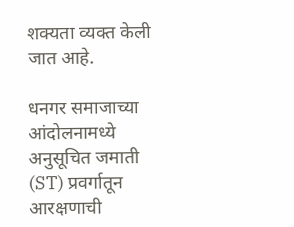शक्यता व्यक्त केली जात आहे.

धनगर समाजाच्या आंदोलनामध्ये अनुसूचित जमाती (ST) प्रवर्गातून आरक्षणाची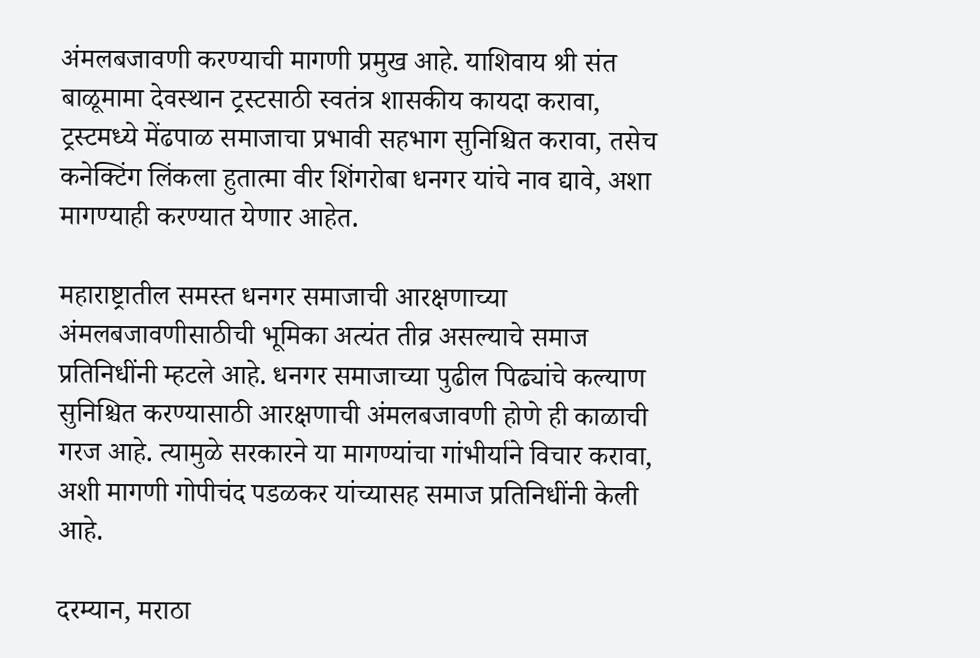अंमलबजावणी करण्याची मागणी प्रमुख आहे. याशिवाय श्री संत बाळूमामा देवस्थान ट्रस्टसाठी स्वतंत्र शासकीय कायदा करावा, ट्रस्टमध्ये मेंढपाळ समाजाचा प्रभावी सहभाग सुनिश्चित करावा, तसेच कनेक्टिंग लिंकला हुतात्मा वीर शिंगरोबा धनगर यांचे नाव द्यावे, अशा मागण्याही करण्यात येणार आहेत.

महाराष्ट्रातील समस्त धनगर समाजाची आरक्षणाच्या अंमलबजावणीसाठीची भूमिका अत्यंत तीव्र असल्याचे समाज प्रतिनिधींनी म्हटले आहे. धनगर समाजाच्या पुढील पिढ्यांचे कल्याण सुनिश्चित करण्यासाठी आरक्षणाची अंमलबजावणी होणे ही काळाची गरज आहे. त्यामुळे सरकारने या मागण्यांचा गांभीर्याने विचार करावा, अशी मागणी गोपीचंद पडळकर यांच्यासह समाज प्रतिनिधींनी केली आहे.

दरम्यान, मराठा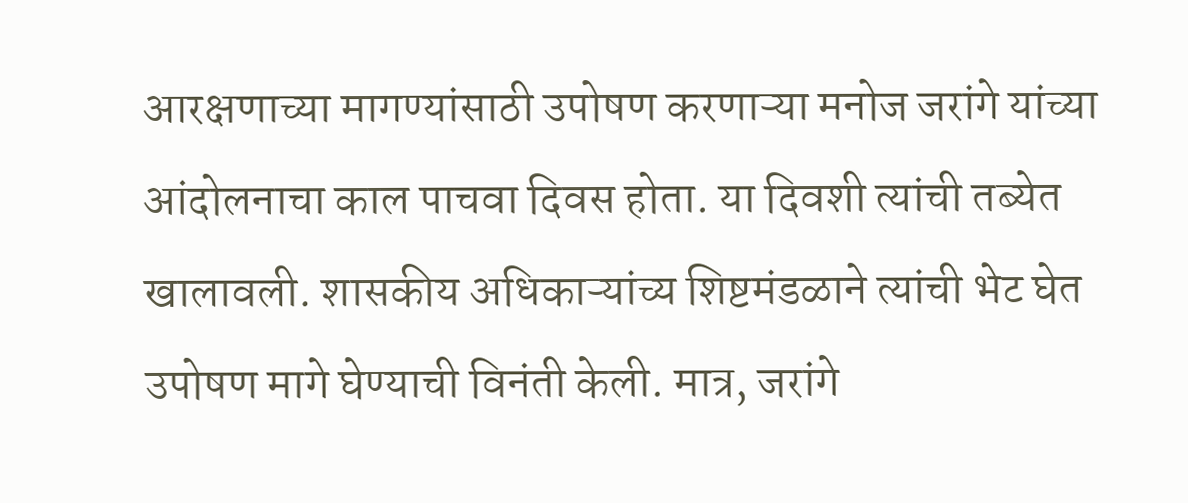आरक्षणाच्या मागण्यांसाठी उपोषण करणाऱ्या मनोज जरांगे यांच्या आंदोलनाचा काल पाचवा दिवस होता. या दिवशी त्यांची तब्येत खालावली. शासकीय अधिकाऱ्यांच्य शिष्टमंडळाने त्यांची भेट घेत उपोषण मागे घेण्याची विनंती केली. मात्र, जरांगे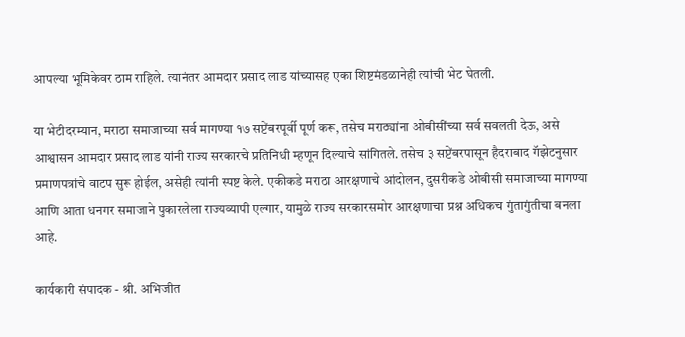आपल्या भूमिकेवर ठाम राहिले. त्यानंतर आमदार प्रसाद लाड यांच्यासह एका शिष्टमंडळानेही त्यांची भेट घेतली.

या भेटीदरम्यान, मराठा समाजाच्या सर्व मागण्या १७ सप्टेंबरपूर्वी पूर्ण करू, तसेच मराठ्यांना ओबीसींच्या सर्व सवलती देऊ, असे आश्वासन आमदार प्रसाद लाड यांनी राज्य सरकारचे प्रतिनिधी म्हणून दिल्याचे सांगितले. तसेच ३ सप्टेंबरपासून हैदराबाद गॅझेटनुसार प्रमाणपत्रांचे वाटप सुरू होईल, असेही त्यांनी स्पष्ट केले. एकीकडे मराठा आरक्षणाचे आंदोलन, दुसरीकडे ओबीसी समाजाच्या मागण्या आणि आता धनगर समाजाने पुकारलेला राज्यव्यापी एल्गार, यामुळे राज्य सरकारसमोर आरक्षणाचा प्रश्न अधिकच गुंतागुंतीचा बनला आहे.

कार्यकारी संपादक - श्री. अभिजीत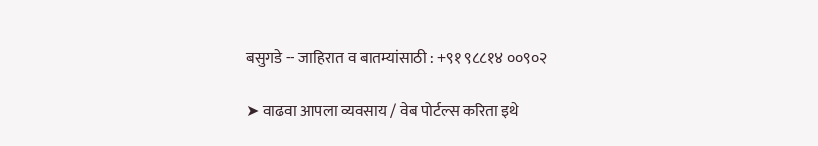बसुगडे -- जाहिरात व बातम्यांसाठी : +९१ ९८८१४ ००९०२

➤ वाढवा आपला व्यवसाय / वेब पोर्टल्स करिता इथे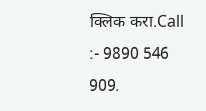क्लिक करा.Call :- 9890 546 909.